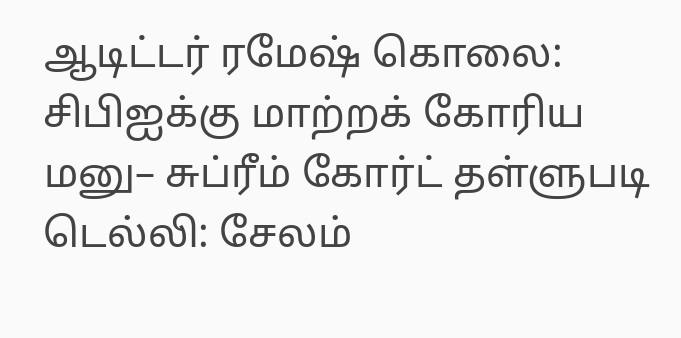ஆடிட்டர் ரமேஷ் கொலை: சிபிஐக்கு மாற்றக் கோரிய மனு– சுப்ரீம் கோர்ட் தள்ளுபடி
டெல்லி: சேலம்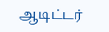ஆடிட்டர்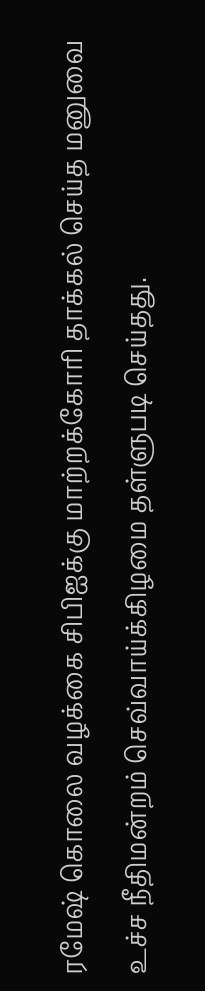ரமேஷ் கொலை வழக்கை சிபிஐக்கு மாற்றக்கோரி தாக்கல் செய்த மனுவை உச்ச நீதிமன்றம் செவ்வாய்க்கிழமை தள்ளுபடி செய்தது.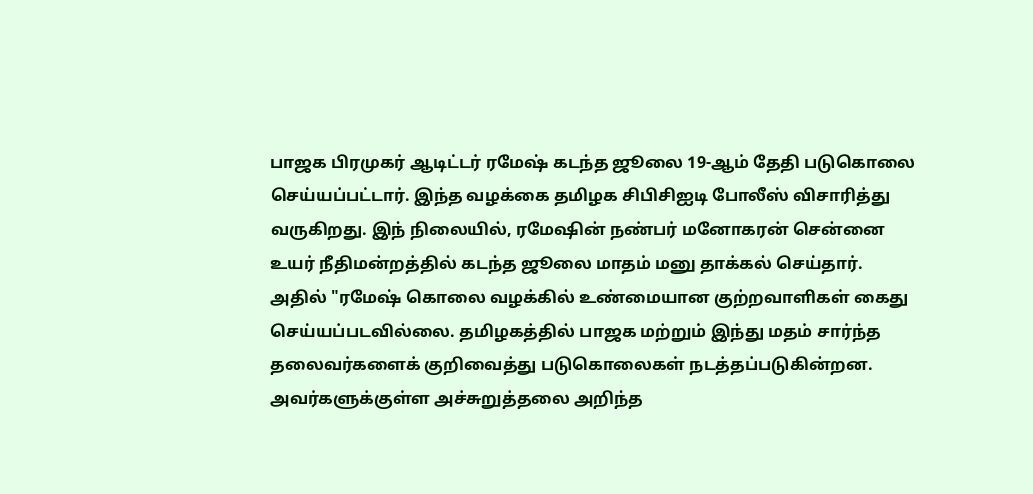பாஜக பிரமுகர் ஆடிட்டர் ரமேஷ் கடந்த ஜூலை 19-ஆம் தேதி படுகொலை செய்யப்பட்டார். இந்த வழக்கை தமிழக சிபிசிஐடி போலீஸ் விசாரித்து வருகிறது. இந் நிலையில், ரமேஷின் நண்பர் மனோகரன் சென்னை உயர் நீதிமன்றத்தில் கடந்த ஜூலை மாதம் மனு தாக்கல் செய்தார். அதில் "ரமேஷ் கொலை வழக்கில் உண்மையான குற்றவாளிகள் கைது செய்யப்படவில்லை. தமிழகத்தில் பாஜக மற்றும் இந்து மதம் சார்ந்த தலைவர்களைக் குறிவைத்து படுகொலைகள் நடத்தப்படுகின்றன. அவர்களுக்குள்ள அச்சுறுத்தலை அறிந்த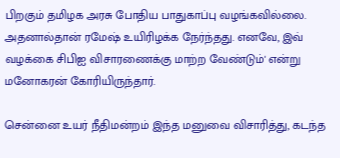பிறகும் தமிழக அரசு போதிய பாதுகாப்பு வழங்கவில்லை. அதனால்தான் ரமேஷ் உயிரிழக்க நேர்ந்தது. எனவே, இவ் வழக்கை சிபிஐ விசாரணைக்கு மாற்ற வேண்டும்' என்று மனோகரன் கோரியிருந்தார்.

சென்னை உயர் நீதிமன்றம் இந்த மனுவை விசாரித்து, கடந்த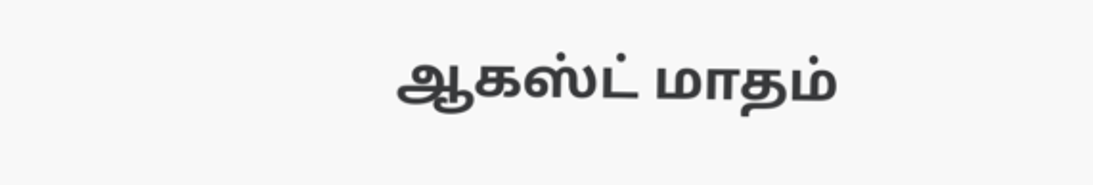ஆகஸ்ட் மாதம்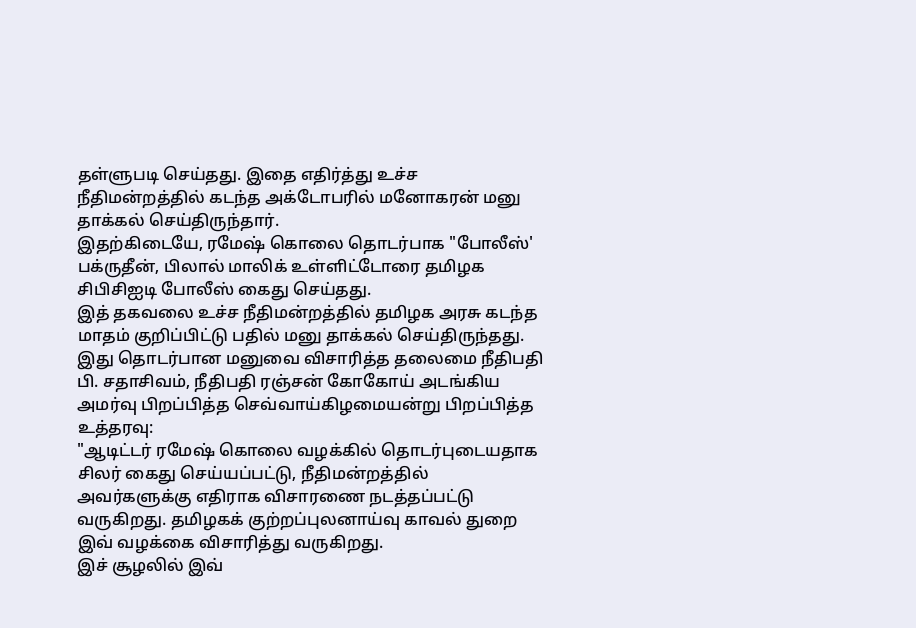தள்ளுபடி செய்தது. இதை எதிர்த்து உச்ச நீதிமன்றத்தில் கடந்த அக்டோபரில் மனோகரன் மனு தாக்கல் செய்திருந்தார்.
இதற்கிடையே, ரமேஷ் கொலை தொடர்பாக "போலீஸ்' பக்ருதீன், பிலால் மாலிக் உள்ளிட்டோரை தமிழக சிபிசிஐடி போலீஸ் கைது செய்தது.
இத் தகவலை உச்ச நீதிமன்றத்தில் தமிழக அரசு கடந்த மாதம் குறிப்பிட்டு பதில் மனு தாக்கல் செய்திருந்தது. இது தொடர்பான மனுவை விசாரித்த தலைமை நீதிபதி பி. சதாசிவம், நீதிபதி ரஞ்சன் கோகோய் அடங்கிய அமர்வு பிறப்பித்த செவ்வாய்கிழமையன்று பிறப்பித்த உத்தரவு:
"ஆடிட்டர் ரமேஷ் கொலை வழக்கில் தொடர்புடையதாக சிலர் கைது செய்யப்பட்டு, நீதிமன்றத்தில் அவர்களுக்கு எதிராக விசாரணை நடத்தப்பட்டு வருகிறது. தமிழகக் குற்றப்புலனாய்வு காவல் துறை இவ் வழக்கை விசாரித்து வருகிறது.
இச் சூழலில் இவ்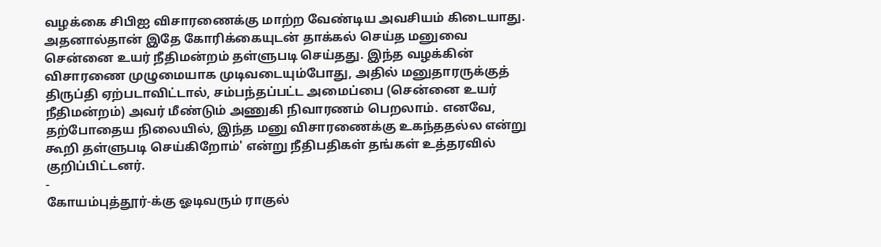வழக்கை சிபிஐ விசாரணைக்கு மாற்ற வேண்டிய அவசியம் கிடையாது. அதனால்தான் இதே கோரிக்கையுடன் தாக்கல் செய்த மனுவை சென்னை உயர் நீதிமன்றம் தள்ளுபடி செய்தது. இந்த வழக்கின் விசாரணை முழுமையாக முடிவடையும்போது, அதில் மனுதாரருக்குத் திருப்தி ஏற்படாவிட்டால், சம்பந்தப்பட்ட அமைப்பை (சென்னை உயர் நீதிமன்றம்) அவர் மீண்டும் அணுகி நிவாரணம் பெறலாம். எனவே, தற்போதைய நிலையில், இந்த மனு விசாரணைக்கு உகந்ததல்ல என்று கூறி தள்ளுபடி செய்கிறோம்' என்று நீதிபதிகள் தங்கள் உத்தரவில் குறிப்பிட்டனர்.
-
கோயம்புத்தூர்-க்கு ஓடிவரும் ராகுல்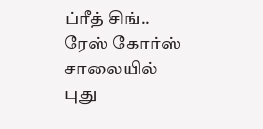ப்ரீத் சிங்.. ரேஸ் கோர்ஸ் சாலையில் புது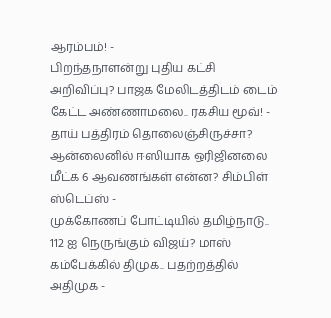ஆரம்பம்! -
பிறந்தநாளன்று புதிய கட்சி அறிவிப்பு? பாஜக மேலிடத்திடம் டைம் கேட்ட அண்ணாமலை.. ரகசிய மூவ்! -
தாய் பத்திரம் தொலைஞ்சிருச்சா? ஆன்லைனில் ஈஸியாக ஒரிஜினலை மீட்க 6 ஆவணங்கள் என்ன? சிம்பிள் ஸ்டெப்ஸ் -
முக்கோணப் போட்டியில் தமிழ்நாடு.. 112 ஐ நெருங்கும் விஜய்? மாஸ் கம்பேக்கில் திமுக.. பதற்றத்தில் அதிமுக -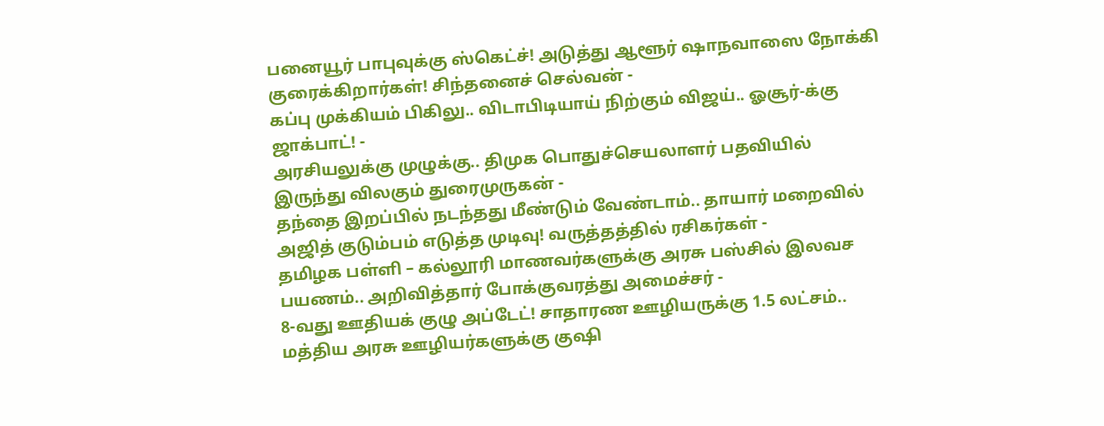பனையூர் பாபுவுக்கு ஸ்கெட்ச்! அடுத்து ஆளூர் ஷாநவாஸை நோக்கி குரைக்கிறார்கள்! சிந்தனைச் செல்வன் -
கப்பு முக்கியம் பிகிலு.. விடாபிடியாய் நிற்கும் விஜய்.. ஓசூர்-க்கு ஜாக்பாட்! -
அரசியலுக்கு முழுக்கு.. திமுக பொதுச்செயலாளர் பதவியில் இருந்து விலகும் துரைமுருகன் -
தந்தை இறப்பில் நடந்தது மீண்டும் வேண்டாம்.. தாயார் மறைவில் அஜித் குடும்பம் எடுத்த முடிவு! வருத்தத்தில் ரசிகர்கள் -
தமிழக பள்ளி – கல்லூரி மாணவர்களுக்கு அரசு பஸ்சில் இலவச பயணம்.. அறிவித்தார் போக்குவரத்து அமைச்சர் -
8-வது ஊதியக் குழு அப்டேட்! சாதாரண ஊழியருக்கு 1.5 லட்சம்.. மத்திய அரசு ஊழியர்களுக்கு குஷி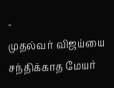-
முதல்வர் விஜய்யை சந்திக்காத மேயர்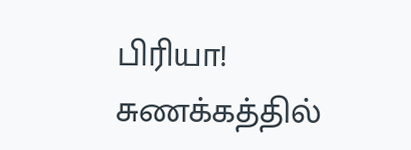பிரியா! சுணக்கத்தில்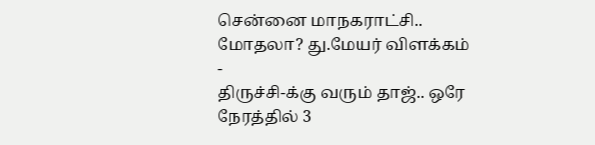சென்னை மாநகராட்சி.. மோதலா? து.மேயர் விளக்கம் -
திருச்சி-க்கு வரும் தாஜ்.. ஒரே நேரத்தில் 3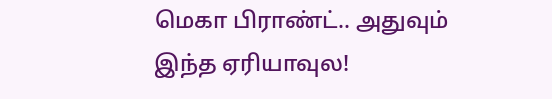மெகா பிராண்ட்.. அதுவும் இந்த ஏரியாவுல!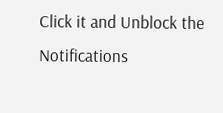Click it and Unblock the Notifications